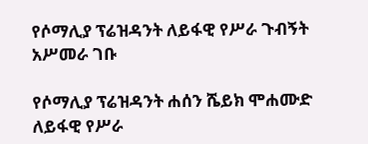የሶማሊያ ፕሬዝዳንት ለይፋዊ የሥራ ጉብኝት አሥመራ ገቡ

የሶማሊያ ፕሬዝዳንት ሐሰን ሼይክ ሞሐሙድ ለይፋዊ የሥራ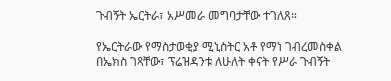ጉብኝት ኤርትራ፣ አሥመራ መግባታቸው ተገለጸ።

የኤርትራው የማስታወቂያ ሚኒስትር አቶ የማነ ገብረመስቀል በኤክስ ገጻቸው፣ ፕሬዝዳንቱ ለሁለት ቀናት የሥራ ጉብኝት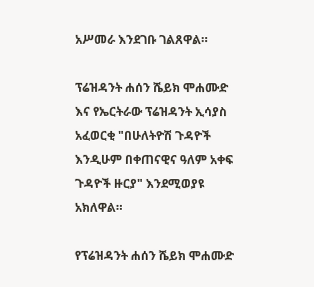አሥመራ እንደገቡ ገልጸዋል።

ፕሬዝዳንት ሐሰን ሼይክ ሞሐሙድ እና የኤርትራው ፕሬዝዳንት ኢሳያስ አፈወርቂ "በሁለትዮሽ ጉዳዮች እንዲሁም በቀጠናዊና ዓለም አቀፍ ጉዳዮች ዙርያ" እንደሚወያዩ አክለዋል።

የፕሬዝዳንት ሐሰን ሼይክ ሞሐሙድ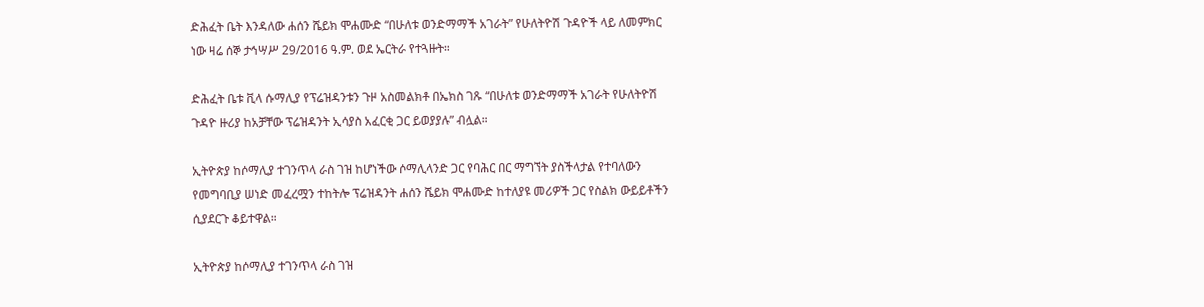ድሕፈት ቤት እንዳለው ሐሰን ሼይክ ሞሐሙድ “በሁለቱ ወንድማማች አገራት” የሁለትዮሽ ጉዳዮች ላይ ለመምክር ነው ዛሬ ሰኞ ታኅሣሥ 29/2016 ዓ.ም. ወደ ኤርትራ የተጓዙት።

ድሕፈት ቤቱ ቪላ ሱማሊያ የፕሬዝዳንቱን ጉዞ አስመልክቶ በኤክስ ገጹ “በሁለቱ ወንድማማች አገራት የሁለትዮሽ ጉዳዮ ዙሪያ ከአቻቸው ፕሬዝዳንት ኢሳያስ አፈርቂ ጋር ይወያያሉ” ብሏል።

ኢትዮጵያ ከሶማሊያ ተገንጥላ ራስ ገዝ ከሆነችው ሶማሊላንድ ጋር የባሕር በር ማግኘት ያስችላታል የተባለውን የመግባቢያ ሠነድ መፈረሟን ተከትሎ ፕሬዝዳንት ሐሰን ሼይክ ሞሐሙድ ከተለያዩ መሪዎች ጋር የስልክ ውይይቶችን ሲያደርጉ ቆይተዋል።

ኢትዮጵያ ከሶማሊያ ተገንጥላ ራስ ገዝ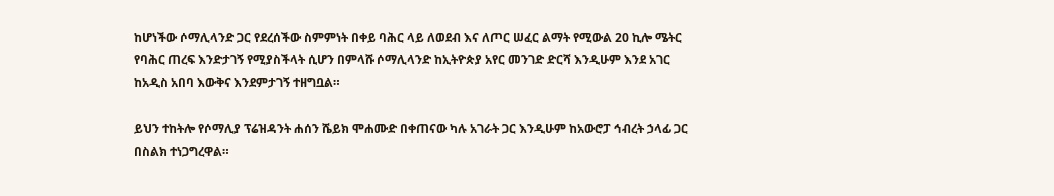ከሆነችው ሶማሊላንድ ጋር የደረሰችው ስምምነት በቀይ ባሕር ላይ ለወደብ እና ለጦር ሠፈር ልማት የሚውል 20 ኪሎ ሜትር የባሕር ጠረፍ እንድታገኝ የሚያስችላት ሲሆን በምላሹ ሶማሊላንድ ከኢትዮጵያ አየር መንገድ ድርሻ እንዲሁም እንደ አገር ከአዲስ አበባ እውቅና እንደምታገኝ ተዘግቧል።

ይህን ተከትሎ የሶማሊያ ፕሬዝዳንት ሐሰን ሼይክ ሞሐሙድ በቀጠናው ካሉ አገራት ጋር እንዲሁም ከአውሮፓ ኅብረት ኃላፊ ጋር በስልክ ተነጋግረዋል።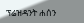ፕሬዝዳንት ሐሰን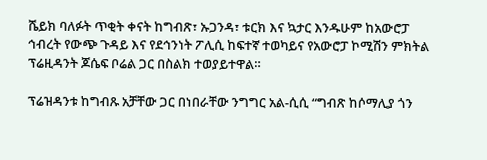ሼይክ ባለፉት ጥቂት ቀናት ከግብጽ፣ ኡጋንዳ፣ ቱርክ እና ኳታር እንዱሁም ከአውሮፓ ኅብረት የውጭ ጉዳይ እና የደኅንነት ፖሊሲ ከፍተኛ ተወካይና የአውሮፓ ኮሚሽን ምክትል ፕሬዚዳንት ጆሴፍ ቦሬል ጋር በስልክ ተወያይተዋል።

ፕሬዝዳንቱ ከግብጹ አቻቸው ጋር በነበራቸው ንግግር አል-ሲሲ “ግብጽ ከሶማሊያ ጎን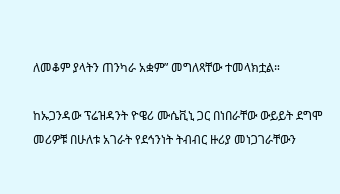ለመቆም ያላትን ጠንካራ አቋም” መግለጻቸው ተመላክቷል።

ከኡጋንዳው ፕሬዝዳንት ዮዌሪ ሙሴቪኒ ጋር በነበራቸው ውይይት ደግሞ መሪዎቹ በሁለቱ አገራት የደኅንነት ትብብር ዙሪያ መነጋገራቸውን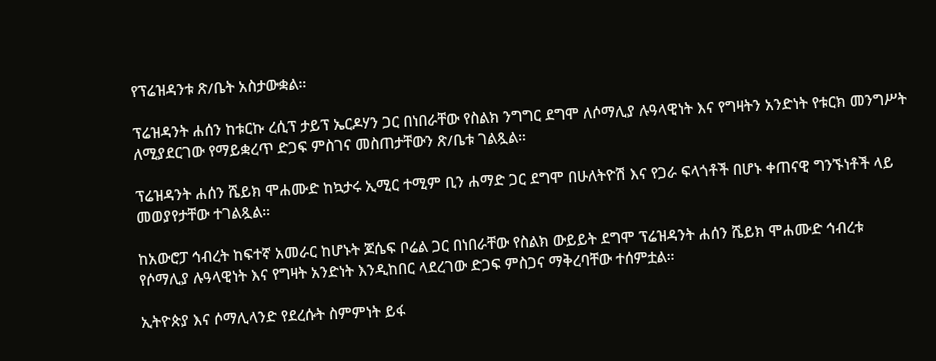የፕሬዝዳንቱ ጽ/ቤት አስታውቋል።

ፕሬዝዳንት ሐሰን ከቱርኩ ረሲፕ ታይፕ ኤርዶሃን ጋር በነበራቸው የስልክ ንግግር ደግሞ ለሶማሊያ ሉዓላዊነት እና የግዛትን አንድነት የቱርክ መንግሥት ለሚያደርገው የማይቋረጥ ድጋፍ ምስገና መስጠታቸውን ጽ/ቤቱ ገልጿል።

ፕሬዝዳንት ሐሰን ሼይክ ሞሐሙድ ከኳታሩ ኢሚር ተሚም ቢን ሐማድ ጋር ደግሞ በሁለትዮሽ እና የጋራ ፍላጎቶች በሆኑ ቀጠናዊ ግንኙነቶች ላይ መወያየታቸው ተገልጿል።

ከአውሮፓ ኅብረት ከፍተኛ አመራር ከሆኑት ጆሴፍ ቦሬል ጋር በነበራቸው የስልክ ውይይት ደግሞ ፕሬዝዳንት ሐሰን ሼይክ ሞሐሙድ ኅብረቱ የሶማሊያ ሉዓላዊነት እና የግዛት አንድነት እንዲከበር ላደረገው ድጋፍ ምስጋና ማቅረባቸው ተሰምቷል።

ኢትዮጵያ እና ሶማሊላንድ የደረሱት ስምምነት ይፋ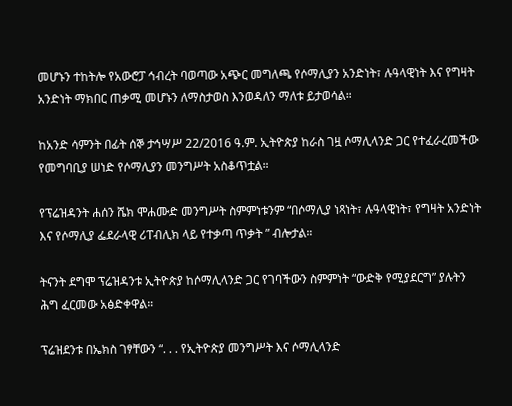መሆኑን ተከትሎ የአውሮፓ ኅብረት ባወጣው አጭር መግለጫ የሶማሊያን አንድነት፣ ሉዓላዊነት እና የግዛት አንድነት ማክበር ጠቃሚ መሆኑን ለማስታወስ እንወዳለን ማለቱ ይታወሳል።

ከአንድ ሳምንት በፊት ሰኞ ታኅሣሥ 22/2016 ዓ.ም. ኢትዮጵያ ከራስ ገዟ ሶማሊላንድ ጋር የተፈራረመችው የመግባቢያ ሠነድ የሶማሊያን መንግሥት አስቆጥቷል።

የፕሬዝዳንት ሐሰን ሼክ ሞሐሙድ መንግሥት ስምምነቱንም “በሶማሊያ ነጻነት፣ ሉዓላዊነት፣ የግዛት አንድነት እና የሶማሊያ ፌደራላዊ ሪፐብሊክ ላይ የተቃጣ ጥቃት ” ብሎታል።

ትናንት ደግሞ ፕሬዝዳንቱ ኢትዮጵያ ከሶማሊላንድ ጋር የገባችውን ስምምነት “ውድቅ የሚያደርግ” ያሉትን ሕግ ፈርመው አፅድቀዋል።

ፕሬዝደንቱ በኤክስ ገፃቸውን “. . . የኢትዮጵያ መንግሥት እና ሶማሊላንድ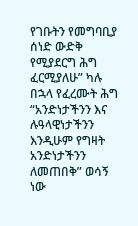የገቡትን የመግባቢያ ሰነድ ውድቅ የሚያደርግ ሕግ ፈርሚያለሁ” ካሉ በኋላ የፈረሙት ሕግ “አንድነታችንን እና ሉዓላዊነታችንን እንዲሁም የግዛት አንድነታችንን ለመጠበቅ” ወሳኝ ነው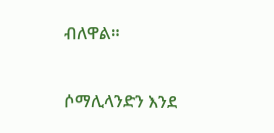ብለዋል።

ሶማሊላንድን እንደ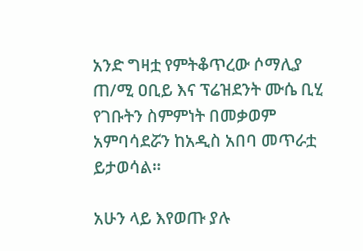አንድ ግዛቷ የምትቆጥረው ሶማሊያ ጠ/ሚ ዐቢይ እና ፕሬዝደንት ሙሴ ቢሂ የገቡትን ስምምነት በመቃወም አምባሳደሯን ከአዲስ አበባ መጥራቷ ይታወሳል።

አሁን ላይ እየወጡ ያሉ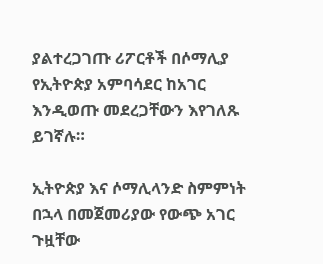ያልተረጋገጡ ሪፖርቶች በሶማሊያ የኢትዮጵያ አምባሳደር ከአገር እንዲወጡ መደረጋቸውን እየገለጹ ይገኛሉ።

ኢትዮጵያ እና ሶማሊላንድ ስምምነት በኋላ በመጀመሪያው የውጭ አገር ጉዟቸው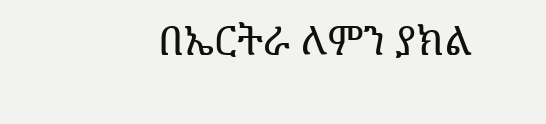በኤርትራ ለምን ያክል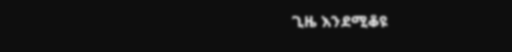ጊዜ እንደሚቆዩ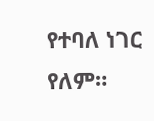የተባለ ነገር የለም።